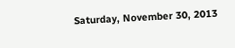Saturday, November 30, 2013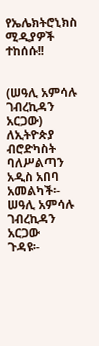የኤሌክትሮኒክስ ሚዲያዎች ተከሰሱ!!


(ሠዓሊ አምሳሉ ገብረኪዳን አርጋው)
ለኢትዮጵያ ብሮድካስት ባለሥልጣን
አዲስ አበባ
አመልካች፡-  ሠዓሊ አምሳሉ ገብረኪዳን አርጋው
ጉዳዩ፡-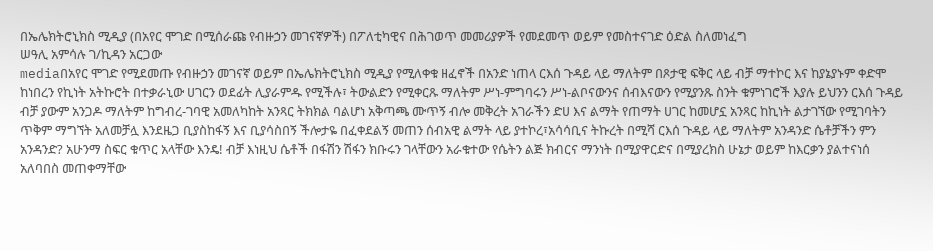በኤሌክትሮኒክስ ሚዲያ (በአየር ሞገድ በሚሰራጩ የብዙኃን መገናኛዎች) በፖለቲካዊና በሕገወጥ መመሪያዎች የመደመጥ ወይም የመስተናገድ ዕድል ስለመነፈግ
ሠዓሊ አምሳሉ ገ/ኪዳን አርጋው
mediaበአየር ሞገድ የሚደመጡ የብዙኃን መገናኛ ወይም በኤሌክትሮኒክስ ሚዲያ የሚለቀቁ ዘፈኖች በአንድ ነጠላ ርእሰ ጉዳይ ላይ ማለትም በጾታዊ ፍቅር ላይ ብቻ ማተኮር እና ከያኔያኑም ቀድሞ ከነበረን የኪነት አትኩሮት በተቃራኒው ሀገርን ወደፊት ሊያራምዱ የሚችሉ፣ ትውልድን የሚቀርጹ ማለትም ሥነ-ምግባሩን ሥነ-ልቦናውንና ሰብእናውን የሚያንጹ ስንት ቁምነገሮች እያሉ ይህንን ርእሰ ጉዳይ ብቻ ያውም አንጋዶ ማለትም ከግብረ-ገባዊ አመለካከት አንጻር ትክክል ባልሆነ አቅጣጫ ሙጥኝ ብሎ መቅረት አገራችን ድሀ እና ልማት የጠማት ሀገር ከመሆኗ አንጻር ከኪነት ልታገኘው የሚገባትን ጥቅም ማግኘት አለመቻሏ እንደዜጋ ቢያስከፋኝ እና ቢያሳስበኝ ችሎታዬ በፈቀደልኝ መጠን ሰብአዊ ልማት ላይ ያተኮረ፣አሳሳቢና ትኩረት በሚሻ ርእሰ ጉዳይ ላይ ማለትም አንዳንድ ሴቶቻችን ምን አንዳንድ? አሁንማ ስፍር ቁጥር አላቸው እንዴ! ብቻ እነዚህ ሴቶች በፋሽን ሽፋን ክቡሩን ገላቸውን አራቁተው የሴትን ልጅ ክብርና ማንነት በሚያዋርድና በሚያረክስ ሁኔታ ወይም ከእርቃን ያልተናነሰ አለባበስ መጠቀማቸው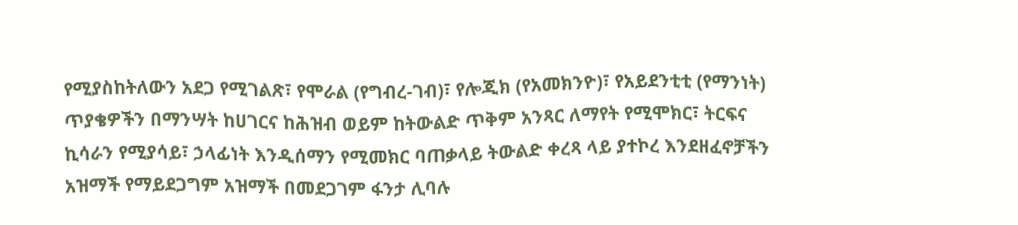የሚያስከትለውን አደጋ የሚገልጽ፣ የሞራል (የግብረ-ገብ)፣ የሎጂክ (የአመክንዮ)፣ የአይደንቲቲ (የማንነት) ጥያቄዎችን በማንሣት ከሀገርና ከሕዝብ ወይም ከትውልድ ጥቅም አንጻር ለማየት የሚሞክር፣ ትርፍና ኪሳራን የሚያሳይ፣ ኃላፊነት እንዲሰማን የሚመክር ባጠቃላይ ትውልድ ቀረጻ ላይ ያተኮረ እንደዘፈኖቻችን አዝማች የማይደጋግም አዝማች በመደጋገም ፋንታ ሊባሉ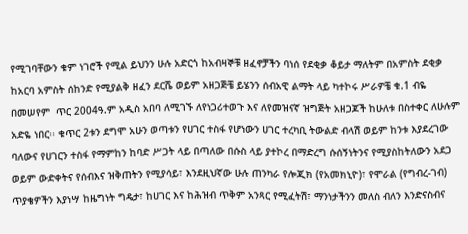የሚገባቸውን ቁም ነገሮች የሚል ይህንን ሁሉ አድርጎ ከአብዛኞቹ ዘፈኖቻችን ባነሰ የደቂቃ ቆይታ ማለትም በአምስት ደቂቃ ከአርባ አምስት ሰከንድ የሚያልቅ ዘፈን ደርሼ ወይም አዘጋጅቼ ይሄንን ሰብአዊ ልማት ላይ ካተኮሩ ሥራዎቼ ቁ.1 ብዬ በመሠየም  ጥር 2004ዓ.ም አዲስ አበባ ለሚገኙ ለየነጋሪተወጉ እና ለየመዝናኛ ዝግጅት አዘጋጆች ከሁለቱ በስተቀር ለሁሉም አድዬ ነበር፡፡ ቁጥር 2ቱን ደግሞ አሁን ወጣቱን የሀገር ተስፋ የሆነውን ሀገር ተረካቢ ትውልድ ብላሽ ወይም ከንቱ እያደረገው ባለውና የሀገርን ተስፋ የማምከን ከባድ ሥጋት ላይ በጣለው በሱስ ላይ ያተኮረ በማድረግ ሱሰኝነትንና የሚያስከትለውን አደጋ ወይም ውድቀትና የሰብእና ዝቅጠትን የሚያሳይ፣ እንደዚህኛው ሁሉ ጠንካራ የሎጂክ (የአመክኒዮ)፣ የሞራል (የግብረ-ገብ) ጥያቄዎችን እያነሣ ከዜግነት ግዴታ፣ ከሀገር እና ከሕዝብ ጥቅም አንጻር የሚፈትሽ፣ ማንነታችንን መለስ ብለን እንድናስብና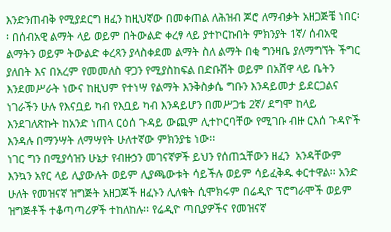እንድንጠብቅ የሚያደርግ ዘፈን ከዚህኛው በመቀጠል ለሕዝብ ጆሮ ለማብቃት አዘጋጅቼ ነበር፡፡ በሰብአዊ ልማት ላይ ወይም በትውልድ ቀረፃ ላይ ያተኮርኩበት ምክንያት 1ኛ/ ሰብአዊ ልማትን ወይም ትውልድ ቀረጻን ያላስቀደመ ልማት ስለ ልማት በቂ ግንዛቤ ያለማግኘት ችግር ያለበት እና በአረም የመመለስ ዋጋን የሚያስከፍል በድቡሽት ወይም በአሸዋ ላይ ቤትን እንደመሥራት ነውና ከዚህም የተነሣ የልማት እንቅስቃሴ ግቡን እንዳይመታ ይደርጋልና ነገራችን ሁሉ የእናቧይ ካብ የእቧይ ካብ እንዳይሆን በመሥጋቴ 2ኛ/ ደግሞ ከላይ እንደገለጽኩት ከአንድ ነጠላ ርዕሰ ጉዳይ ውጪም ሊተኮርባቸው የሚገቡ ብዙ ርእሰ ጉዳዮች እንዳሉ በማንሣት ለማሣየት ሁለተኛው ምክንያቴ ነው፡፡
ነገር ግን በሚያሳዝን ሁኔታ የብዙኃን መገናኛዎች ይህን የሰጠኋቸውን ዘፈን  አንዳቸውም እንኳን አየር ላይ ሊያውሉት ወይም ሊያጫውቱት ሳይችሉ ወይም ሳይፈቅዱ ቀርተዋል፡፡ አንድ ሁለት የመዝናኛ ዝግጅት አዘጋጆች ዘፈኑን ሊለቁት ሲሞክሩም በሬዲዮ ፕሮግራሞች ወይም ዝግጅቶች ተቆጣጣሪዎች ተከለከሉ፡፡ የሬዲዮ ጣቢያዎችና የመዝናኛ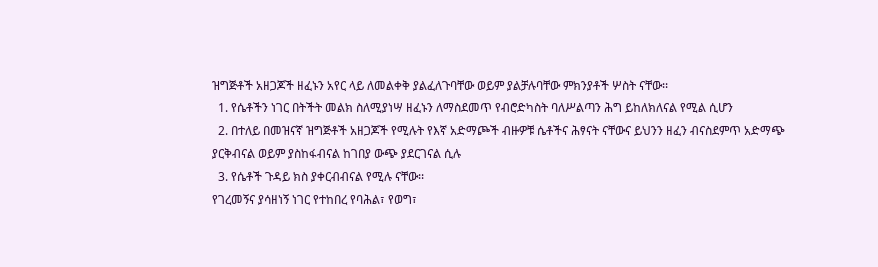ዝግጅቶች አዘጋጆች ዘፈኑን አየር ላይ ለመልቀቅ ያልፈለጉባቸው ወይም ያልቻሉባቸው ምክንያቶች ሦስት ናቸው፡፡
  1. የሴቶችን ነገር በትችት መልክ ስለሚያነሣ ዘፈኑን ለማስደመጥ የብሮድካስት ባለሥልጣን ሕግ ይከለክለናል የሚል ሲሆን
  2. በተለይ በመዝናኛ ዝግጅቶች አዘጋጆች የሚሉት የእኛ አድማጮች ብዙዎቹ ሴቶችና ሕፃናት ናቸውና ይህንን ዘፈን ብናስደምጥ አድማጭ ያርቅብናል ወይም ያስከፋብናል ከገበያ ውጭ ያደርገናል ሲሉ
  3. የሴቶች ጉዳይ ክስ ያቀርብብናል የሚሉ ናቸው፡፡
የገረመኝና ያሳዘነኝ ነገር የተከበረ የባሕል፣ የወግ፣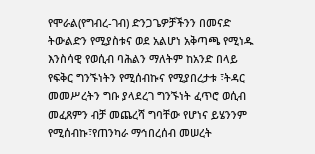የሞራል(የግብረ-ገብ) ድንጋጌዎቻችንን በመናድ ትውልድን የሚያስቱና ወደ አልሆነ አቅጣጫ የሚነዱ እንስሳዊ የወሲብ ባሕልን ማለትም ከአንድ በላይ የፍቅር ግንኙነትን የሚሰብኩና የሚያበረታቱ ፣ትዳር መመሥረትን ግቡ ያላደረገ ግንኙነት ፈጥሮ ወሲብ መፈጸምን ብቻ መጨረሻ ግባቸው የሆነና ይሄንንም የሚሰብኩ፣የጠንካራ ማኅበረሰብ መሠረት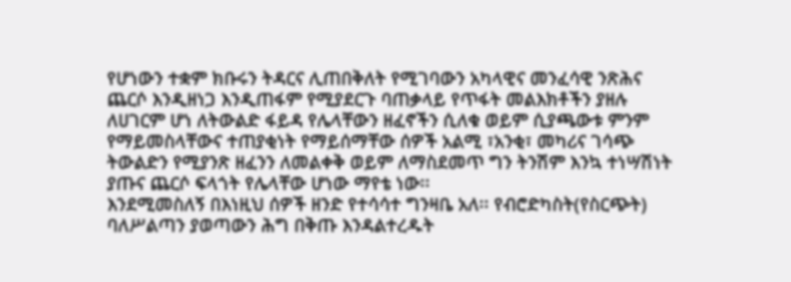የሆነውን ተቋም ክቡሩን ትዳርና ሊጠበቅለት የሚገባውን አካላዊና መንፈሳዊ ንጽሕና ጨርሶ እንዲዘነጋ እንዲጠፋም የሚያደርጉ ባጠቃላይ የጥፋት መልእክቶችን ያዘሉ ለሀገርም ሆነ ለትውልድ ፋይዳ የሌላቸውን ዘፈኖችን ሲለቁ ወይም ሲያጫውቱ ምንም የማይመስላቸውና ተጠያቂነት የማይሰማቸው ሰዎች አልሚ ፣አንቂ፣ መካሪና ገሳጭ ትውልድን የሚያንጽ ዘፈንን ለመልቀቅ ወይም ለማስደመጥ ግን ትንሽም እንኳ ተነሣሽነት ያጡና ጨርሶ ፍላጎት የሌላቸው ሆነው ማየቴ ነው፡፡
እንደሚመስለኝ በእነዚህ ሰዎች ዘንድ የተሳሳተ ግንዛቤ አለ፡፡ የብሮድካስት(የስርጭት) ባለሥልጣን ያወጣውን ሕግ በቅጡ እንዳልተረዱት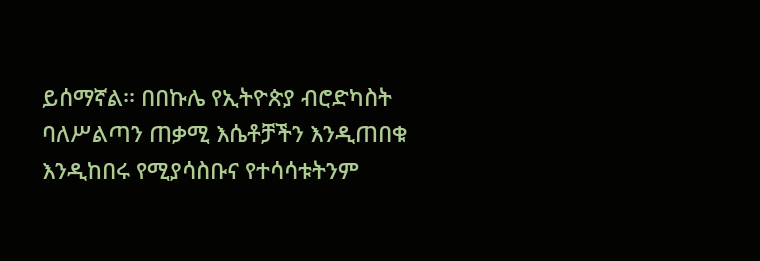ይሰማኛል፡፡ በበኩሌ የኢትዮጵያ ብሮድካስት ባለሥልጣን ጠቃሚ እሴቶቻችን እንዲጠበቁ እንዲከበሩ የሚያሳስቡና የተሳሳቱትንም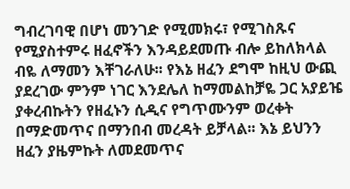ግብረገባዊ በሆነ መንገድ የሚመክሩ፣ የሚገስጹና የሚያስተምሩ ዘፈኖችን እንዳይደመጡ ብሎ ይከለክላል ብዬ ለማመን እቸገራለሁ፡፡ የእኔ ዘፈን ደግሞ ከዚህ ውጪ ያደረገው ምንም ነገር እንደሌለ ከማመልከቻዬ ጋር አያይዤ ያቀረብኩትን የዘፈኑን ሲዲና የግጥሙንም ወረቀት በማድመጥና በማንበብ መረዳት ይቻላል፡፡ እኔ ይህንን ዘፈን ያዜምኩት ለመደመጥና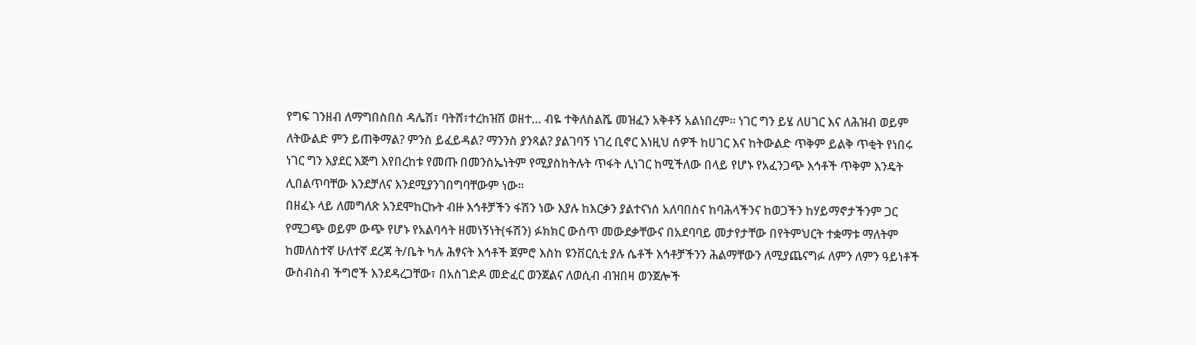የግፍ ገንዘብ ለማግበስበስ ዳሌሽ፣ ባትሸ፣ተረከዝሽ ወዘተ… ብዬ ተቅለስልሼ መዝፈን አቅቶኝ አልነበረም፡፡ ነገር ግን ይሄ ለሀገር እና ለሕዝብ ወይም ለትውልድ ምን ይጠቅማል? ምንስ ይፈይዳል? ማንንስ ያንጻል? ያልገባኝ ነገረ ቢኖር እነዚህ ሰዎች ከሀገር እና ከትውልድ ጥቅም ይልቅ ጥቂት የነበሩ ነገር ግን እያደር እጅግ እየበረከቱ የመጡ በመንስኤነትም የሚያስከትሉት ጥፋት ሊነገር ከሚችለው በላይ የሆኑ የአፈንጋጭ እኅቶች ጥቅም እንዴት ሊበልጥባቸው እንደቻለና እንደሚያንገበግባቸውም ነው፡፡
በዘፈኑ ላይ ለመግለጽ አንደሞከርኩት ብዙ እኅቶቻችን ፋሽን ነው እያሉ ከእርቃን ያልተናነሰ አለባበስና ከባሕላችንና ከወጋችን ከሃይማኖታችንም ጋር የሚጋጭ ወይም ውጭ የሆኑ የአልባሳት ዘመነኝነት(ፋሽን) ፉክክር ውስጥ መውደቃቸውና በአደባባይ መታየታቸው በየትምህርት ተቋማቱ ማለትም ከመለስተኛ ሁለተኛ ደረጃ ት/ቤት ካሉ ሕፃናት እኅቶች ጀምሮ እስከ ዩንቨርሲቲ ያሉ ሴቶች እኅቶቻችንን ሕልማቸውን ለሚያጨናግፉ ለምን ለምን ዓይነቶች ውስብስብ ችግሮች እንደዳረጋቸው፣ በአስገድዶ መድፈር ወንጀልና ለወሲብ ብዝበዛ ወንጀሎች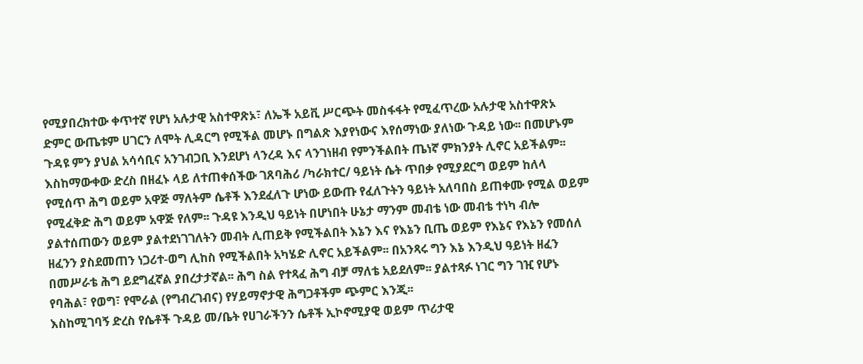የሚያበረክተው ቀጥተኛ የሆነ አሉታዊ አስተዋጽኦ፣ ለኤች አይቪ ሥርጭት መስፋፋት የሚፈጥረው አሉታዊ አስተዋጽኦ ድምር ውጤቱም ሀገርን ለሞት ሊዳርግ የሚችል መሆኑ በግልጽ እያየነውና እየሰማነው ያለነው ጉዳይ ነው፡፡ በመሆኑም ጉዳዩ ምን ያህል አሳሳቢና አንገብጋቢ እንደሆነ ላንረዳ እና ላንገነዘብ የምንችልበት ጤነኛ ምክንያት ሊኖር አይችልም፡፡
እስከማውቀው ድረስ በዘፈኑ ላይ ለተጠቀሰችው ገጸባሕሪ /ካራክተር/ ዓይነት ሴት ጥበቃ የሚያደርግ ወይም ከለላ የሚሰጥ ሕግ ወይም አዋጅ ማለትም ሴቶች እንደፈለጉ ሆነው ይውጡ የፈለጉትን ዓይነት አለባበስ ይጠቀሙ የሚል ወይም የሚፈቅድ ሕግ ወይም አዋጅ የለም፡፡ ጉዳዩ እንዲህ ዓይነት በሆነበት ሁኔታ ማንም መብቴ ነው መብቴ ተነካ ብሎ ያልተሰጠውን ወይም ያልተደነገገለትን መብት ሊጠይቅ የሚችልበት እኔን እና የእኔን ቢጤ ወይም የእኔና የእኔን የመሰለ ዘፈንን ያስደመጠን ነጋሪተ-ወግ ሊከስ የሚችልበት አካሄድ ሊኖር አይችልም፡፡ በአንጻሩ ግን እኔ እንዲህ ዓይነት ዘፈን በመሥራቴ ሕግ ይደግፈኛል ያበረታታኛል፡፡ ሕግ ስል የተጻፈ ሕግ ብቻ ማለቴ አይደለም፡፡ ያልተጻፉ ነገር ግን ገዢ የሆኑ የባሕል፣ የወግ፣ የሞራል (የግብረገብና) የሃይማኖታዊ ሕግጋቶችም ጭምር እንጂ፡፡
እስከሚገባኝ ድረስ የሴቶች ጉዳይ መ/ቤት የሀገራችንን ሴቶች ኢኮኖሚያዊ ወይም ጥሪታዊ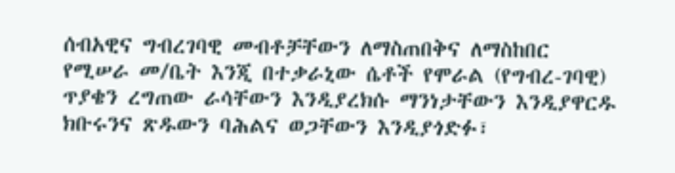ሰብአዊና ግብረገባዊ መብቶቻቸውን ለማስጠበቅና ለማስከበር የሚሠራ መ/ቤት እንጂ በተቃራኒው ሴቶች የሞራል (የግብረ-ገባዊ) ጥያቄን ረግጠው ራሳቸውን እንዲያረክሱ ማንነታቸውን እንዲያዋርዱ ክቡሩንና ጽዱውን ባሕልና ወጋቸውን እንዲያጎድፉ፣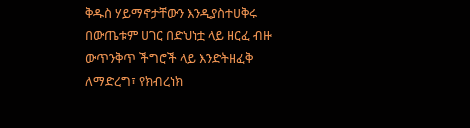ቅዱስ ሃይማኖታቸውን እንዲያስተሀቅሩ በውጤቱም ሀገር በድህነቷ ላይ ዘርፈ ብዙ ውጥንቅጥ ችግሮች ላይ እንድትዘፈቅ ለማድረግ፣ የክብረነክ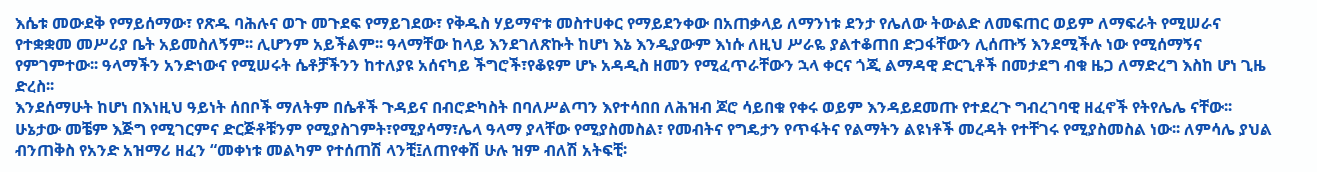እሴቱ መውደቅ የማይሰማው፣ የጽዱ ባሕሉና ወጉ መጉደፍ የማይገደው፣ የቅዱስ ሃይማኖቱ መስተሀቀር የማይደንቀው በአጠቃላይ ለማንነቱ ደንታ የሌለው ትውልድ ለመፍጠር ወይም ለማፍራት የሚሠራና የተቋቋመ መሥሪያ ቤት አይመስለኝም፡፡ ሊሆንም አይችልም፡፡ ዓላማቸው ከላይ እንደገለጽኩት ከሆነ እኔ እንዲያውም እነሱ ለዚህ ሥራዬ ያልተቆጠበ ድጋፋቸውን ሊሰጡኝ እንደሚችሉ ነው የሚሰማኝና የምገምተው፡፡ ዓላማችን አንድነውና የሚሠሩት ሴቶቻችንን ከተለያዩ አሰናካይ ችግሮች፣የቆዩም ሆኑ አዳዲስ ዘመን የሚፈጥራቸውን ኋላ ቀርና ጎጂ ልማዳዊ ድርጊቶች በመታደግ ብቁ ዜጋ ለማድረግ እስከ ሆነ ጊዜ ድረስ፡፡
እንደሰማሁት ከሆነ በእነዚህ ዓይነት ሰበቦች ማለትም በሴቶች ጉዳይና በብሮድካስት በባለሥልጣን እየተሳበበ ለሕዝብ ጆሮ ሳይበቁ የቀሩ ወይም እንዳይደመጡ የተደረጉ ግብረገባዊ ዘፈኖች የትየሌሌ ናቸው፡፡ ሁኔታው መቼም እጅግ የሚገርምና ድርጅቶቹንም የሚያስገምት፣የሚያሳማ፣ሌላ ዓላማ ያላቸው የሚያስመስል፣ የመብትና የግዴታን የጥፋትና የልማትን ልዩነቶች መረዳት የተቸገሩ የሚያስመስል ነው፡፡ ለምሳሌ ያህል ብንጠቅስ የአንድ አዝማሪ ዘፈን “መቀነቱ መልካም የተሰጠሽ ላንቺ፤ለጠየቀሽ ሁሉ ዝም ብለሽ አትፍቺ፡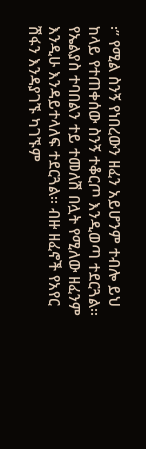፡” የሚል ስንኝ የነበረውን ዘፈን አይሆንም ተብሎ ይህ ከላይ የተጠቀሰው ስንኝ ተቆርጦ እንዲወጣ ተደርጓል፡፡ የኤልያስ ተባበልን ተይ ተመለሽ በሏት የሚለው ዘፈንም እንዲሁ እንዳይተላለፍ ተደርጓል፡፡ ብዙ ዘፈኖች የአየር ሽፋን እንዳያገኙ ካገኙም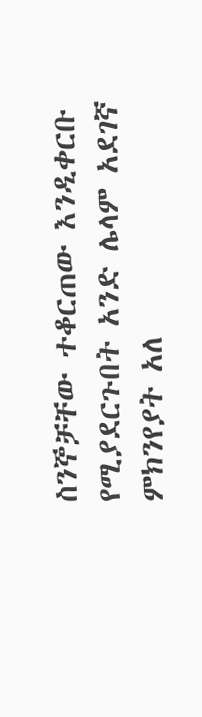ስንኞቻቸው ተቆርጠው እንዲቀርቡ የሚያደርጉበት አንድ ሌላም አደገኛ ምክንየያት አለ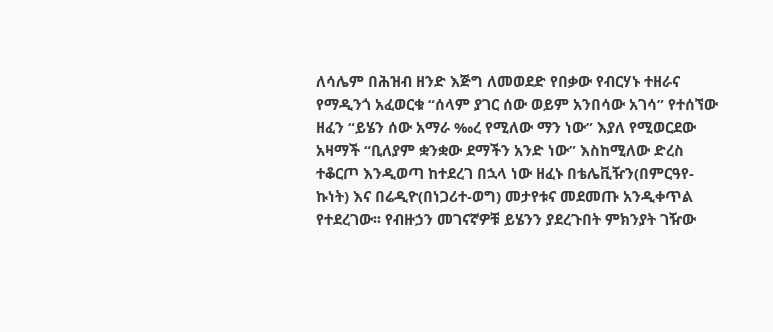ለሳሌም በሕዝብ ዘንድ እጅግ ለመወደድ የበቃው የብርሃኑ ተዘራና የማዲንጎ አፈወርቁ “ሰላም ያገር ሰው ወይም አንበሳው አገሳ” የተሰኘው ዘፈን “ይሄን ሰው አማራ ‰ረ የሚለው ማን ነው” እያለ የሚወርደው አዛማች “ቢለያም ቋንቋው ደማችን አንድ ነው” እስከሚለው ድረስ ተቆርጦ እንዲወጣ ከተደረገ በኋላ ነው ዘፈኑ በቴሌቪዥን(በምርዓየ-ኩነት) እና በሬዲዮ(በነጋሪተ-ወግ) መታየቱና መደመጡ አንዲቀጥል የተደረገው፡፡ የብዙኃን መገናኛዎቹ ይሄንን ያደረጉበት ምክንያት ገዥው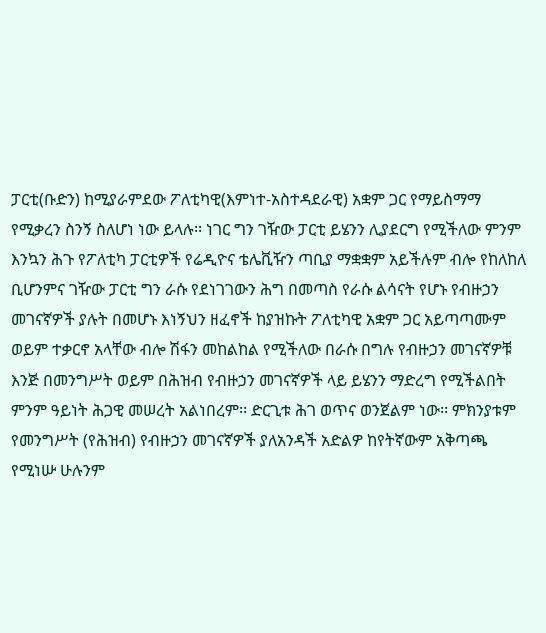ፓርቲ(ቡድን) ከሚያራምደው ፖለቲካዊ(እምነተ-አስተዳደራዊ) አቋም ጋር የማይስማማ የሚቃረን ስንኝ ስለሆነ ነው ይላሉ፡፡ ነገር ግን ገዥው ፓርቲ ይሄንን ሊያደርግ የሚችለው ምንም እንኳን ሕጉ የፖለቲካ ፓርቲዎች የሬዲዮና ቴሌቪዥን ጣቢያ ማቋቋም አይችሉም ብሎ የከለከለ ቢሆንምና ገዥው ፓርቲ ግን ራሱ የደነገገውን ሕግ በመጣስ የራሱ ልሳናት የሆኑ የብዙኃን መገናኛዎች ያሉት በመሆኑ እነኝህን ዘፈኖች ከያዝኩት ፖለቲካዊ አቋም ጋር አይጣጣሙም ወይም ተቃርኖ አላቸው ብሎ ሽፋን መከልከል የሚችለው በራሱ በግሉ የብዙኃን መገናኛዎቹ እንጅ በመንግሥት ወይም በሕዝብ የብዙኃን መገናኛዎች ላይ ይሄንን ማድረግ የሚችልበት ምንም ዓይነት ሕጋዊ መሠረት አልነበረም፡፡ ድርጊቱ ሕገ ወጥና ወንጀልም ነው፡፡ ምክንያቱም የመንግሥት (የሕዝብ) የብዙኃን መገናኛዎች ያለአንዳች አድልዎ ከየትኛውም አቅጣጫ የሚነሡ ሁሉንም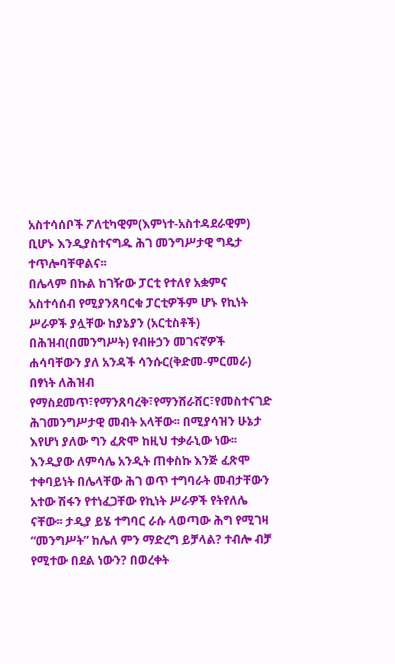አስተሳሰቦች ፖለቲካዊም(እምነተ-አስተዳደራዊም) ቢሆኑ እንዲያስተናግዱ ሕገ መንግሥታዊ ግዴታ ተጥሎባቸዋልና፡፡
በሌላም በኩል ከገዥው ፓርቲ የተለየ አቋምና አስተሳሰብ የሚያንጸባርቁ ፓርቲዎችም ሆኑ የኪነት ሥራዎች ያሏቸው ከያኔያን (አርቲስቶች) በሕዝብ(በመንግሥት) የብዙኃን መገናኛዎች ሐሳባቸውን ያለ አንዳች ሳንሱር(ቅድመ-ምርመራ) በፃነት ለሕዝብ የማስደመጥ፣የማንጸባረቅ፣የማንሸራሸር፣የመስተናገድ ሕገመንግሥታዊ መብት አላቸው፡፡ በሚያሳዝን ሁኔታ እየሆነ ያለው ግን ፈጽሞ ከዚህ ተቃራኒው ነው፡፡ እንዲያው ለምሳሌ አንዲት ጠቀስኩ እንጅ ፈጽሞ ተቀባይነት በሌላቸው ሕገ ወጥ ተግባራት መብታቸውን አተው ሽፋን የተነፈጋቸው የኪነት ሥራዎች የትየለሌ ናቸው፡፡ ታዲያ ይሄ ተግባር ራሱ ላወጣው ሕግ የሚገዛ “መንግሥት” ከሌለ ምን ማድረግ ይቻላል? ተብሎ ብቻ የሚተው በደል ነውን? በወረቀት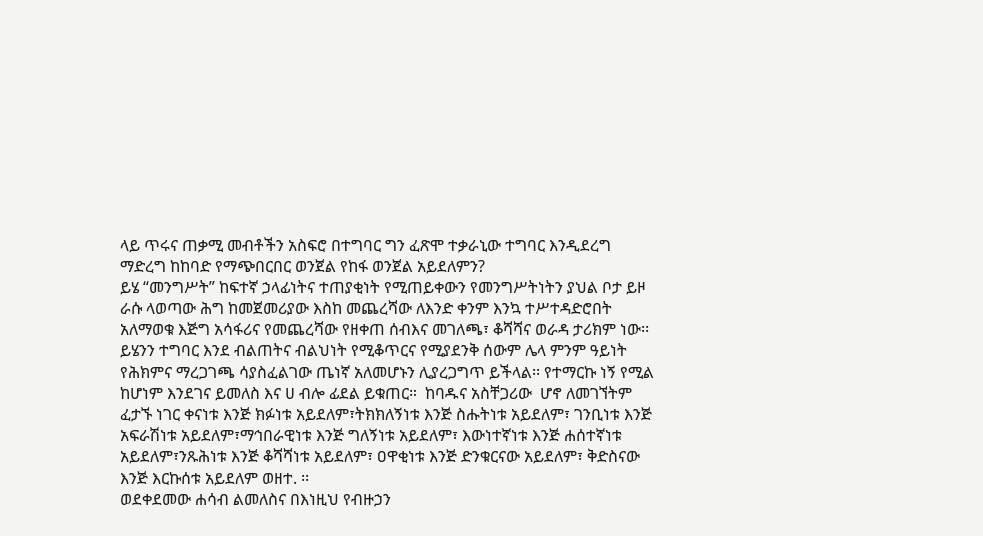ላይ ጥሩና ጠቃሚ መብቶችን አስፍሮ በተግባር ግን ፈጽሞ ተቃራኒው ተግባር እንዲደረግ ማድረግ ከከባድ የማጭበርበር ወንጀል የከፋ ወንጀል አይደለምን?
ይሄ “መንግሥት” ከፍተኛ ኃላፊነትና ተጠያቂነት የሚጠይቀውን የመንግሥትነትን ያህል ቦታ ይዞ ራሱ ላወጣው ሕግ ከመጀመሪያው እስከ መጨረሻው ለእንድ ቀንም እንኳ ተሥተዳድሮበት አለማወቁ እጅግ አሳፋሪና የመጨረሻው የዘቀጠ ሰብእና መገለጫ፣ ቆሻሻና ወራዳ ታሪክም ነው፡፡ ይሄንን ተግባር እንደ ብልጠትና ብልህነት የሚቆጥርና የሚያደንቅ ሰውም ሌላ ምንም ዓይነት የሕክምና ማረጋገጫ ሳያስፈልገው ጤነኛ አለመሆኑን ሊያረጋግጥ ይችላል፡፡ የተማርኩ ነኝ የሚል ከሆነም እንደገና ይመለስ እና ሀ ብሎ ፊደል ይቁጠር።  ከባዱና አስቸጋሪው  ሆኖ ለመገኘትም ፈታኙ ነገር ቀናነቱ እንጅ ክፉነቱ አይደለም፣ትክክለኝነቱ እንጅ ስሑትነቱ አይደለም፣ ገንቢነቱ እንጅ አፍራሽነቱ አይደለም፣ማኅበራዊነቱ እንጅ ግለኝነቱ አይደለም፣ እውነተኛነቱ እንጅ ሐሰተኛነቱ አይደለም፣ንጹሕነቱ እንጅ ቆሻሻነቱ አይደለም፣ ዐዋቂነቱ እንጅ ድንቁርናው አይደለም፣ ቅድስናው እንጅ እርኩሰቱ አይደለም ወዘተ. ፡፡
ወደቀደመው ሐሳብ ልመለስና በእነዚህ የብዙኃን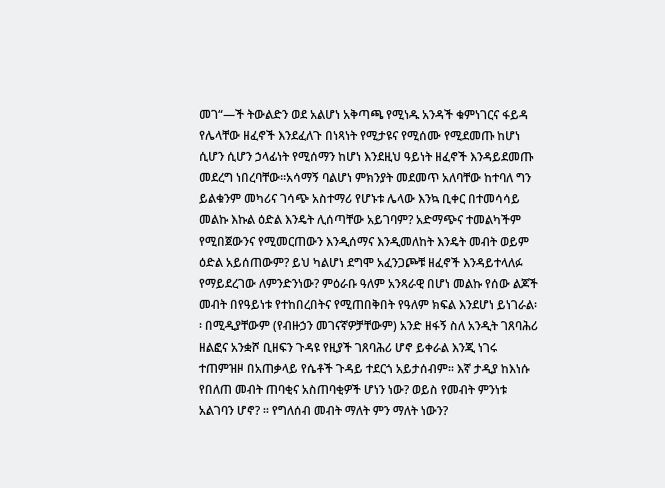መገ“—ች ትውልድን ወደ አልሆነ አቅጣጫ የሚነዱ አንዳች ቁምነገርና ፋይዳ የሌላቸው ዘፈኖች እንደፈለጉ በነጻነት የሚታዩና የሚሰሙ የሚደመጡ ከሆነ ሲሆን ሲሆን ኃላፊነት የሚሰማን ከሆነ እንደዚህ ዓይነት ዘፈኖች እንዳይደመጡ መደረግ ነበረባቸው፡፡አሳማኝ ባልሆነ ምክንያት መደመጥ አለባቸው ከተባለ ግን  ይልቁንም መካሪና ገሳጭ አስተማሪ የሆኑቱ ሌላው እንኳ ቢቀር በተመሳሳይ መልኩ እኩል ዕድል እንዴት ሊሰጣቸው አይገባም? አድማጭና ተመልካችም የሚበጀውንና የሚመርጠውን እንዲሰማና እንዲመለከት እንዴት መብት ወይም ዕድል አይሰጠውም? ይህ ካልሆነ ደግሞ አፈንጋጮቹ ዘፈኖች እንዳይተላለፉ የማይደረገው ለምንድንነው? ምዕራቡ ዓለም አንጻራዊ በሆነ መልኩ የሰው ልጆች መብት በየዓይነቱ የተከበረበትና የሚጠበቅበት የዓለም ክፍል እንደሆነ ይነገራል፡፡ በሚዲያቸውም (የብዙኃን መገናኛዎቻቸውም) አንድ ዘፋኝ ስለ አንዲት ገጸባሕሪ ዘልፎና አንቋሾ ቢዘፍን ጉዳዩ የዚያች ገጸባሕሪ ሆኖ ይቀራል እንጂ ነገሩ ተጠምዝዞ በአጠቃላይ የሴቶች ጉዳይ ተደርጎ አይታሰብም፡፡ እኛ ታዲያ ከእነሱ የበለጠ መብት ጠባቂና አስጠባቂዎች ሆነን ነው? ወይስ የመብት ምንነቱ አልገባን ሆኖ? ፡፡ የግለሰብ መብት ማለት ምን ማለት ነውን?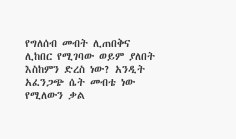የግለሰብ መብት ሊጠበቅና ሊከበር የሚገባው ወይም ያለበት እስከምን ድረስ ነው? አንዲት አፈንጋጭ ሴት መብቴ ነው የሚለውን ቃል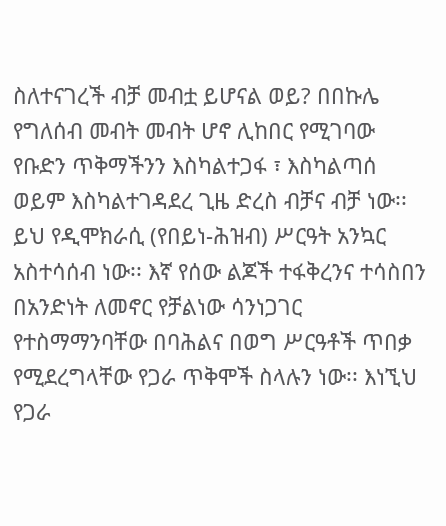ስለተናገረች ብቻ መብቷ ይሆናል ወይ? በበኩሌ የግለሰብ መብት መብት ሆኖ ሊከበር የሚገባው የቡድን ጥቅማችንን እስካልተጋፋ ፣ እስካልጣሰ ወይም እስካልተገዳደረ ጊዜ ድረስ ብቻና ብቻ ነው፡፡ ይህ የዲሞክራሲ (የበይነ-ሕዝብ) ሥርዓት አንኳር አስተሳሰብ ነው፡፡ እኛ የሰው ልጆች ተፋቅረንና ተሳስበን በአንድነት ለመኖር የቻልነው ሳንነጋገር የተስማማንባቸው በባሕልና በወግ ሥርዓቶች ጥበቃ የሚደረግላቸው የጋራ ጥቅሞች ስላሉን ነው፡፡ እነኚህ የጋራ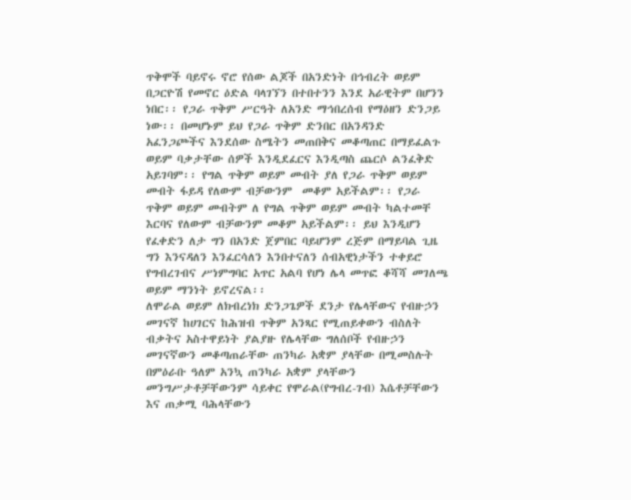ጥቅሞች ባይኖሩ ኖሮ የሰው ልጆች በአንድነት በኅብረት ወይም በጋርዮሽ የመኖር ዕድል ባላገኘን በተበተንን እንደ አራዊትም በሆንን ነበር፡፡ የጋራ ጥቅም ሥርዓት ለአንድ ማኅበረሰብ የማዕዘን ድንጋይ ነው፡፡ በመሆኑም ይህ የጋራ ጥቅም ድንበር በአንዳንድ አፈንጋጮችና እንደሰው ስሜትን መጠበቅና መቆጣጠር በማይፈልጉ ወይም ባቃታቸው ሰዎች እንዲደፈርና እንዲጣስ ጨርሶ ልንፈቅድ አይገባም፡፡ የግል ጥቅም ወይም መብት ያለ የጋራ ጥቅም ወይም መብት ፋይዳ የለውም ብቻውንም  መቆም አይችልም፡፡ የጋራ ጥቅም ወይም መብትም ለ የግል ጥቅም ወይም መብት ካልተመቸ እርባና የለውም ብቻውንም መቆም አይችልም፡፡ ይህ እንዲሆን የፈቀድን ለታ ግን በአንድ ጀምበር ባይሆንም ረጅም በማይባል ጊዜ ግን እንናዳለን እንፈርሳለን እንበተናለን ሰብአዊነታችን ተቀይሮ የግብረገብና ሥነምግባር አጥር አልባ የሆነ ሌላ መጥፎ ቆሻሻ መገለጫ ወይም ማንነት ይኖረናል፡፡
ለሞራል ወይም ለክብረነክ ድንጋጌዎች ደንታ የሌላቸውና የብዙኃን መገናኛ ከሀገርና ከሕዝብ ጥቅም አንጻር የሚጠይቀውን ብስለት ብቃትና አስተዋይነት ያልያዙ የሌላቸው ግለሰቦች የብዙኃን መገናኛውን መቆጣጠራቸው ጠንካራ አቋም ያላቸው በሚመስሉት በምዕራቡ ዓለም አንኳ ጠንካራ አቋም ያላቸውን መንግሥታቶቻቸውንም ሳይቀር የሞራል(የግብረ-ገብ) እሴቶቻቸውን እና ጠቃሚ ባሕላቸውን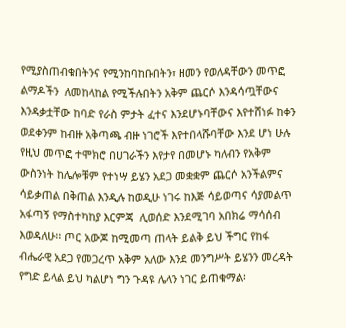የሚያስጠብቁበትንና የሚንከባከቡበትን፣ ዘመን የወለዳቸውን መጥፎ ልማዶችን  ለመከላከል የሚችሉበትን አቅም ጨርሶ እንዳሳጧቸውና እንዳቃቷቸው ከባድ የራስ ምታት ፈተና እንደሆኑባቸውና እየተሸነፉ ከቀን ወደቀንም ከብዙ አቅጣጫ ብዙ ነገሮች እየተበላሹባቸው እንደ ሆነ ሁሉ የዚህ መጥፎ ተሞክሮ በሀገራችን እየታየ በመሆኑ ካለብን የአቅም ውስንነት ከሌሎቹም የተነሣ ይሄን አደጋ መቋቋም ጨርሶ አንችልምና  ሳይቃጠል በቅጠል እንዲሉ ከወዲሁ ነገሩ ከእጅ ሳይወጣና ሳያመልጥ አፋጣኝ የማስተካከያ እርምጃ  ሊወሰድ እንደሚገባ አበክሬ ማሳሰብ እወዳለሁ፡፡ ጦር አውጆ ከሚመጣ ጠላት ይልቅ ይህ ችግር የከፋ ብሔራዊ አደጋ የመጋረጥ አቅም አለው እንደ መንግሥት ይሄንን መረዳት የግድ ይላል ይህ ካልሆነ ግን ጉዳዩ ሌላን ነገር ይጠቁማል፡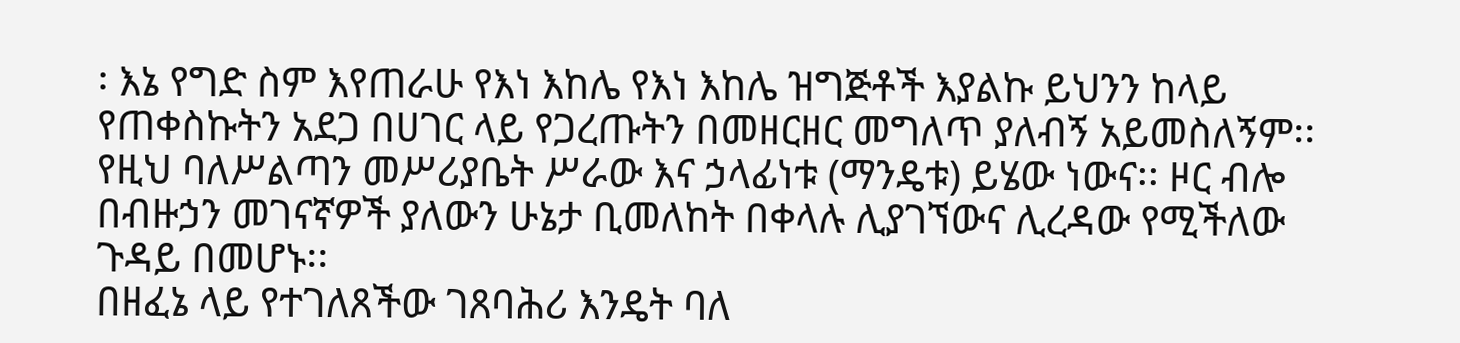፡ እኔ የግድ ስም እየጠራሁ የእነ እከሌ የእነ እከሌ ዝግጅቶች እያልኩ ይህንን ከላይ የጠቀስኩትን አደጋ በሀገር ላይ የጋረጡትን በመዘርዘር መግለጥ ያለብኝ አይመስለኝም፡፡ የዚህ ባለሥልጣን መሥሪያቤት ሥራው እና ኃላፊነቱ (ማንዴቱ) ይሄው ነውና፡፡ ዞር ብሎ በብዙኃን መገናኛዎች ያለውን ሁኔታ ቢመለከት በቀላሉ ሊያገኘውና ሊረዳው የሚችለው ጉዳይ በመሆኑ፡፡
በዘፈኔ ላይ የተገለጸችው ገጸባሕሪ እንዴት ባለ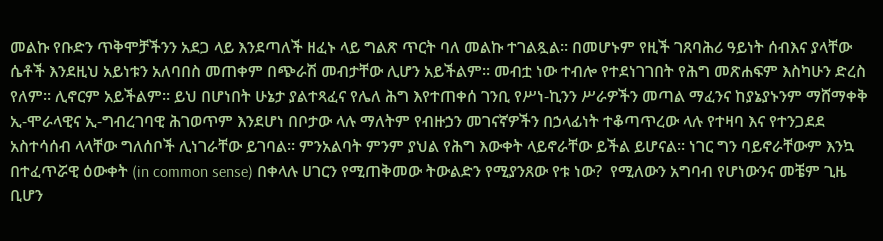መልኩ የቡድን ጥቅሞቻችንን አደጋ ላይ እንደጣለች ዘፈኑ ላይ ግልጽ ጥርት ባለ መልኩ ተገልጿል፡፡ በመሆኑም የዚች ገጸባሕሪ ዓይነት ሰብእና ያላቸው ሴቶች እንደዚህ አይነቱን አለባበስ መጠቀም በጭራሽ መብታቸው ሊሆን አይችልም፡፡ መብቷ ነው ተብሎ የተደነገገበት የሕግ መጽሐፍም እስካሁን ድረስ የለም፡፡ ሊኖርም አይችልም፡፡ ይህ በሆነበት ሁኔታ ያልተጻፈና የሌለ ሕግ እየተጠቀሰ ገንቢ የሥነ-ኪንን ሥራዎችን መጣል ማፈንና ከያኔያኑንም ማሸማቀቅ ኢ-ሞራላዊና ኢ-ግብረገባዊ ሕገወጥም እንደሆነ በቦታው ላሉ ማለትም የብዙኃን መገናኛዎችን በኃላፊነት ተቆጣጥረው ላሉ የተዛባ እና የተንጋደደ አስተሳሰብ ላላቸው ግለሰቦች ሊነገራቸው ይገባል፡፡ ምንአልባት ምንም ያህል የሕግ እውቀት ላይኖራቸው ይችል ይሆናል፡፡ ነገር ግን ባይኖራቸውም እንኳ በተፈጥሯዊ ዕውቀት (in common sense) በቀላሉ ሀገርን የሚጠቅመው ትውልድን የሚያንጸው የቱ ነው?  የሚለውን አግባብ የሆነውንና መቼም ጊዜ ቢሆን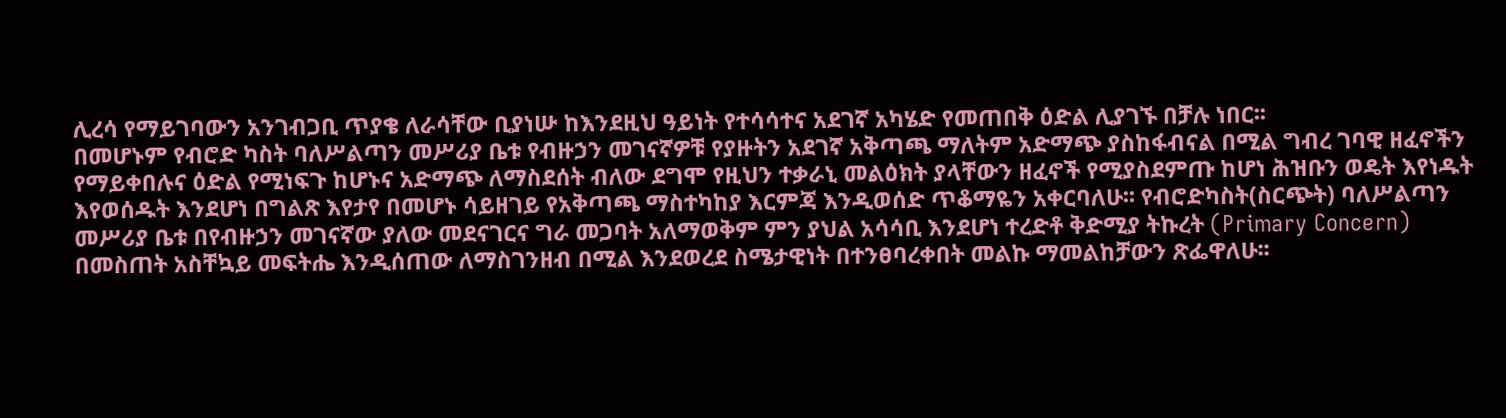ሊረሳ የማይገባውን አንገብጋቢ ጥያቄ ለራሳቸው ቢያነሡ ከእንደዚህ ዓይነት የተሳሳተና አደገኛ አካሄድ የመጠበቅ ዕድል ሊያገኙ በቻሉ ነበር፡፡
በመሆኑም የብሮድ ካስት ባለሥልጣን መሥሪያ ቤቱ የብዙኃን መገናኛዎቹ የያዙትን አደገኛ አቅጣጫ ማለትም አድማጭ ያስከፋብናል በሚል ግብረ ገባዊ ዘፈኖችን የማይቀበሉና ዕድል የሚነፍጉ ከሆኑና አድማጭ ለማስደሰት ብለው ደግሞ የዚህን ተቃራኒ መልዕክት ያላቸውን ዘፈኖች የሚያስደምጡ ከሆነ ሕዝቡን ወዴት እየነዱት እየወሰዱት እንደሆነ በግልጽ እየታየ በመሆኑ ሳይዘገይ የአቅጣጫ ማስተካከያ እርምጃ እንዲወሰድ ጥቆማዬን አቀርባለሁ፡፡ የብሮድካስት(ስርጭት) ባለሥልጣን መሥሪያ ቤቱ በየብዙኃን መገናኛው ያለው መደናገርና ግራ መጋባት አለማወቅም ምን ያህል አሳሳቢ እንደሆነ ተረድቶ ቅድሚያ ትኩረት (Primary Concern) በመስጠት አስቸኳይ መፍትሔ እንዲሰጠው ለማስገንዘብ በሚል እንደወረደ ስሜታዊነት በተንፀባረቀበት መልኩ ማመልከቻውን ጽፌዋለሁ፡፡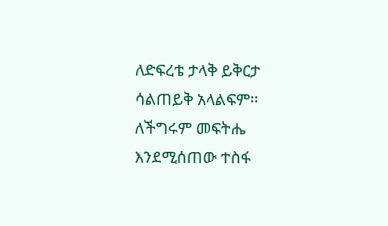ለድፍረቴ ታላቅ ይቅርታ ሳልጠይቅ አላልፍም፡፡ ለችግሩም መፍትሔ እንደሚሰጠው ተስፋ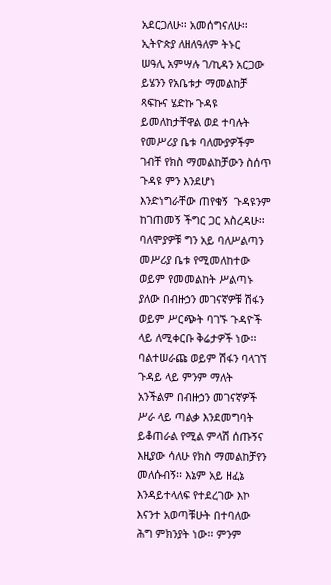አደርጋለሁ፡፡ አመሰግናለሁ፡፡
ኢትዮጵያ ለዘለዓለም ትኑር
ሠዓሊ አምሣሉ ገ/ኪዳን አርጋው
ይሄንን የአቤቱታ ማመልከቻ ጻፍኩና ሄድኩ ጉዳዩ ይመለከታቸዋል ወደ ተባሉት የመሥሪያ ቤቱ ባለሙያዎችም ገብቸ የክስ ማመልከቻውን ስሰጥ ጉዳዩ ምን እንደሆነ እንድነግራቸው ጠየቁኝ  ጉዳዩንም ከገጠመኝ ችግር ጋር አስረዳሁ፡፡ ባለሞያዎቹ ግን አይ ባለሥልጣን መሥሪያ ቤቱ የሚመለከተው ወይም የመመልከት ሥልጣኑ ያለው በብዙኃን መገናኛዎቹ ሽፋን ወይም ሥርጭት ባገኙ ጉዳዮች ላይ ለሚቀርቡ ቅሬታዎች ነው፡፡ ባልተሠራጩ ወይም ሽፋን ባላገኘ ጉዳይ ላይ ምንም ማለት አንችልም በብዙኃን መገናኛዎች ሥራ ላይ ጣልቃ እንደመግባት ይቆጠራል የሚል ምላሽ ሰጡኝና እዚያው ሳለሁ የክስ ማመልከቻየን መለሱብኝ፡፡ እኔም አይ ዘፈኔ እንዳይተላለፍ የተደረገው እኮ እናንተ አወጣቹሁት በተባለው ሕግ ምክንያት ነው፡፡ ምንም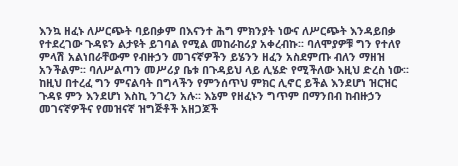እንኳ ዘፈኑ ለሥርጭት ባይበቃም በእናንተ ሕግ ምክንያት ነውና ለሥርጭት እንዳይበቃ የተደረገው ጉዳዩን ልታዩት ይገባል የሚል መከራከሪያ አቀረብኩ፡፡ ባለሞያዎቹ ግን የተለየ ምላሽ አልነበራቸውም የብዙኃን መገናኛዎችን ይሄንን ዘፈን አስደምጡ ብለን ማዘዝ አንችልም፡፡ ባለሥልጣን መሥሪያ ቤቱ በጉዳይህ ላይ ሊሄድ የሚችለው እዚህ ድረስ ነው፡፡
ከዚህ በተረፈ ግን ምናልባት በግላችን የምንሰጥህ ምክር ሊኖር ይችል እንደሆነ ዝርዝር ጉዳዩ ምን እንደሆነ እስኪ ንገረን አሉ፡፡ እኔም የዘፈኑን ግጥም በማንበብ ከብዙኃን መገናኛዎችና የመዝናኛ ዝግጅቶች አዘጋጆች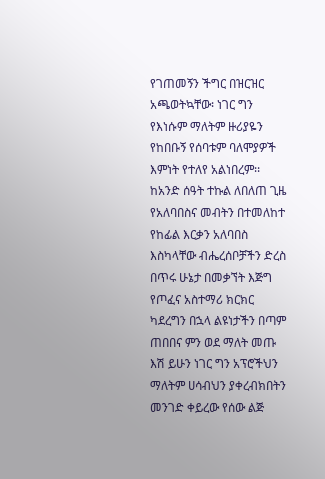የገጠመኝን ችግር በዝርዝር አጫወትኳቸው፡ ነገር ግን የእነሱም ማለትም ዙሪያዬን የከበቡኝ የሰባቱም ባለሞያዎች እምነት የተለየ አልነበረም፡፡ ከአንድ ሰዓት ተኩል ለበለጠ ጊዜ የአለባበስና መብትን በተመለከተ የከፊል እርቃን አለባበስ እስካላቸው ብሔረሰቦቻችን ድረስ በጥሩ ሁኔታ በመቃኘት እጅግ የጦፈና አስተማሪ ክርክር ካደረግን በኋላ ልዩነታችን በጣም ጠበበና ምን ወደ ማለት መጡ እሽ ይሁን ነገር ግን አፕሮችህን ማለትም ሀሳብህን ያቀረብክበትን መንገድ ቀይረው የሰው ልጅ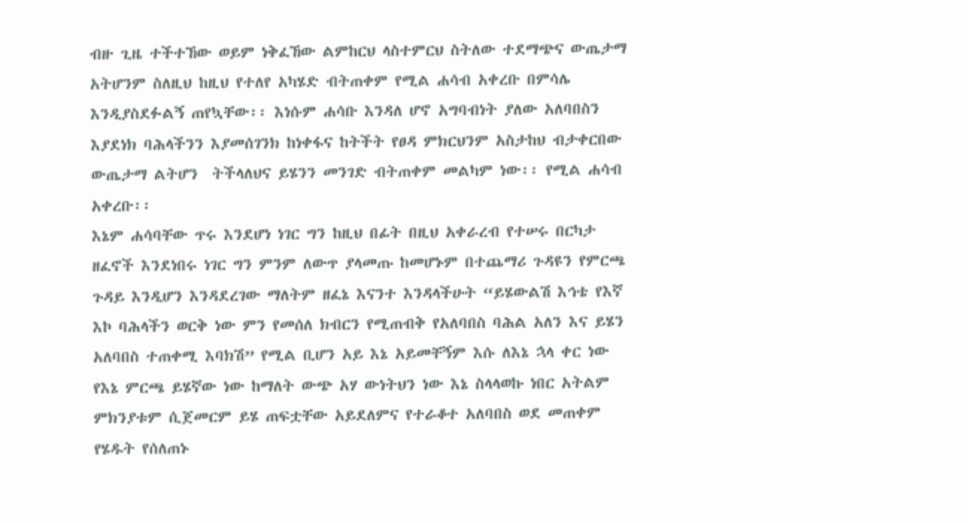ብዙ ጊዜ ተችተኸው ወይም ነቅፈኸው ልምከርህ ላስተምርህ ስትለው ተደማጭና ውጤታማ አትሆንም ስለዚህ ከዚህ የተለየ አካሄድ ብትጠቀም የሚል ሐሳብ አቀረቡ በምሳሌ እንዲያስደፉልኝ ጠየኳቸው፡፡ እነሱም ሐሳቡ እንዳለ ሆኖ አግባብነት ያለው አለባበስን እያደነክ ባሕላችንን እያመሰገንክ ከነቀፋና ከትችት የፀዳ ምክርህንም አስታከህ ብታቀርበው ውጤታማ ልትሆን  ትችላለህና ይሄንን መንገድ ብትጠቀም መልካም ነው፡፡ የሚል ሐሳብ አቀረቡ፡፡
እኔም ሐሳባቸው ጥሩ እንደሆነ ነገር ግን ከዚህ በፊት በዚህ አቀራረብ የተሠሩ በርካታ ዘፈኖች እንደነበሩ ነገር ግን ምንም ለውጥ ያላመጡ ከመሆኑም በተጨማሪ ጉዳዩን የምርጫ ጉዳይ እንዲሆን እንዳደረገው ማለትም ዘፈኔ እናንተ እንዳላችሁት “ይሄውልሽ እኅቴ የእኛ እኮ ባሕላችን ወርቅ ነው ምን የመሰለ ክብርን የሚጠብቅ የአለባበስ ባሕል አለን እና ይሄን አለባበስ ተጠቀሚ እባክሽ” የሚል ቢሆን አይ እኔ አይመቸኝም እሱ ለእኔ ኋላ ቀር ነው የእኔ ምርጫ ይሄኛው ነው ከማለት ውጭ አሃ ውነትህን ነው እኔ ስላላወኩ ነበር አትልም ምክንያቱም ሲጀመርም ይሄ ጠፍቷቸው አይደለምና የተራቆተ አለባበስ ወደ መጠቀም የሄዱት የሰለጠኑ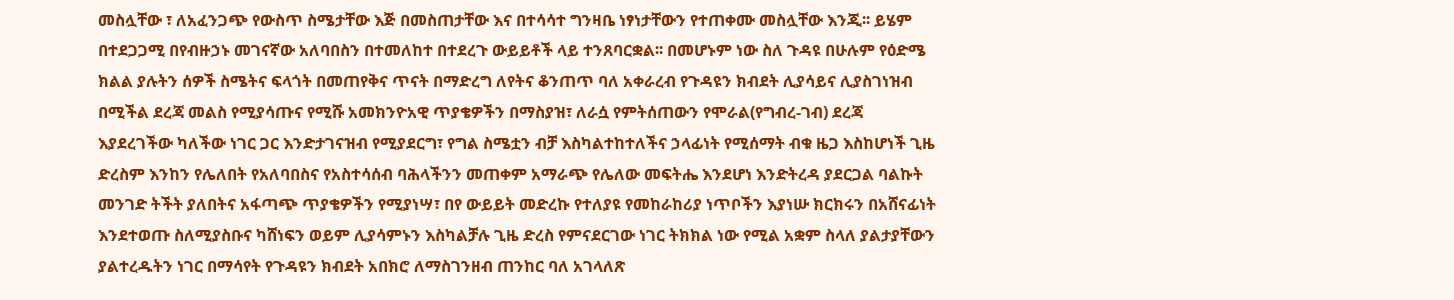መስሏቸው ፣ ለአፈንጋጭ የውስጥ ስሜታቸው እጅ በመስጠታቸው እና በተሳሳተ ግንዛቤ ነፃነታቸውን የተጠቀሙ መስሏቸው እንጂ፡፡ ይሄም በተደጋጋሚ በየብዙኃኑ መገናኛው አለባበስን በተመለከተ በተደረጉ ውይይቶች ላይ ተንጸባርቋል፡፡ በመሆኑም ነው ስለ ጉዳዩ በሁሉም የዕድሜ ክልል ያሉትን ሰዎች ስሜትና ፍላጎት በመጠየቅና ጥናት በማድረግ ለየትና ቆንጠጥ ባለ አቀራረብ የጉዳዩን ክብደት ሊያሳይና ሊያስገነዝብ በሚችል ደረጃ መልስ የሚያሳጡና የሚሹ አመክንዮአዊ ጥያቄዎችን በማስያዝ፣ ለራሷ የምትሰጠውን የሞራል(የግብረ-ገብ) ደረጃ እያደረገችው ካለችው ነገር ጋር እንድታገናዝብ የሚያደርግ፣ የግል ስሜቷን ብቻ እስካልተከተለችና ኃላፊነት የሚሰማት ብቁ ዜጋ እስከሆነች ጊዜ ድረስም እንከን የሌለበት የአለባበስና የአስተሳሰብ ባሕላችንን መጠቀም አማራጭ የሌለው መፍትሔ እንደሆነ እንድትረዳ ያደርጋል ባልኩት መንገድ ትችት ያለበትና አፋጣጭ ጥያቄዎችን የሚያነሣ፣ በየ ውይይት መድረኩ የተለያዩ የመከራከሪያ ነጥቦችን እያነሡ ክርክሩን በአሸናፊነት እንደተወጡ ስለሚያስቡና ካሸነፍን ወይም ሊያሳምኑን እስካልቻሉ ጊዜ ድረስ የምናደርገው ነገር ትክክል ነው የሚል አቋም ስላለ ያልታያቸውን ያልተረዱትን ነገር በማሳየት የጉዳዩን ክብደት አበክሮ ለማስገንዘብ ጠንከር ባለ አገላለጽ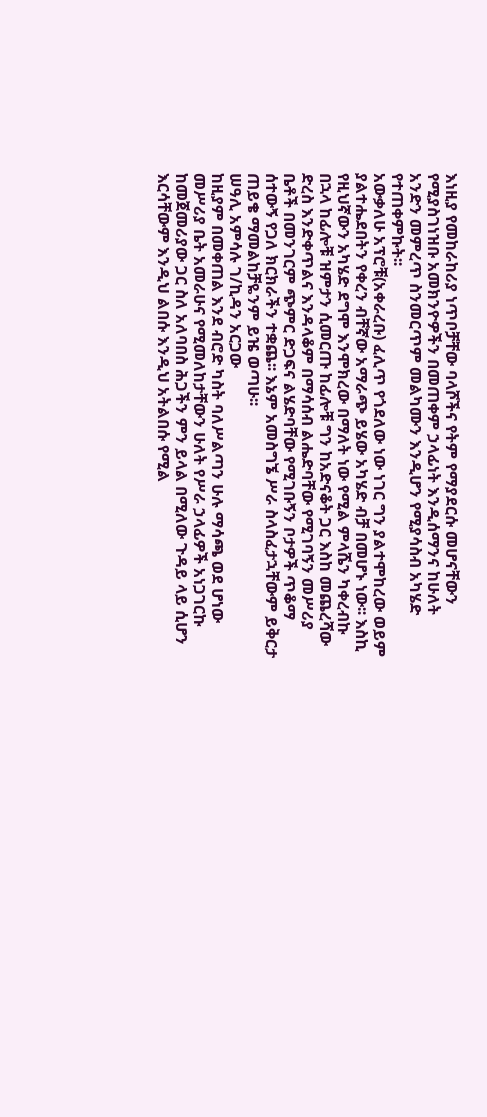እነዚያ የመከራከሪያ ነጥቦቻቸው ባላሾችና የትም የማያደርሱ መሆናቸውን የሚያስገነዝቡ አመክንዮዎችን በመጠቀም ኃላፊነት እንዲሰማንና ከሁለት አንድን መምረጥ ስንመርጥም መልካሙን እንዲሆን የሚያሳስብ አካሄድ የተጠቀምኩት፡፡
አውቃለሁ አፕሮቹ(አቀራረቡ) ፈሊጥ የጎደለው ነው ነገር ግን ያልተሞከረው ወይም ያልተሔደበትን የቀረን ብቸኛው አማራጭ ይሄው አካሄድ ብቻ በመሆኑ ነው፡፡ እስኪ የዚህኛውን አካሄድ ደግሞ እንሞክረው በማለት ነው የሚል ምላሼን ካቀረብኩ በኋላ ከፊሎቹ ዝምታን ሲመርጡ ከፊሎቹ ግን ከአድናቆት ጋር እስከ መጨረሻው ድረስ እንድቀጥልና እንዳላቆም በማሳሰብ ልሔድባቸው የሚገባኝን መሥሪያ ቤቶች በመንገርም ጭምር ድጋፍና ልሄድባቸው የሚገቡኝን ቦታዎች ጥቆማ  ሰተውኝ የጋለ ክርክራችን ተቋጨ፡፡ እኔም አመስግኜ ሥራ ስላስፈታኋቸውም ይቅርታ ጠይቄ ማመልከቻዬንም ይዤ ወጣሁ፡፡
ሠዓሊ አምሳሉ ገ/ኪዳን አርጋው
ከዚያም በመቀጠል እንደ ብሮድ ካስት ባለሥልጣን ሁሉ ማሳጫ ወደ ሆነው መሥሪያ ቤት አመራሁና የሚመለከታቸውን ሁለት የሥራ ኃላፊዎች አነጋገርኩ ከመጀመሪያው ጋር ስለ አለባበስ ሕጋችን ምን ይላል በሚለው ጉዳይ ላይ ሲሆን እርሳቸውም እንዲህ ልበሱ እንዲህ አትልበሱ የሚል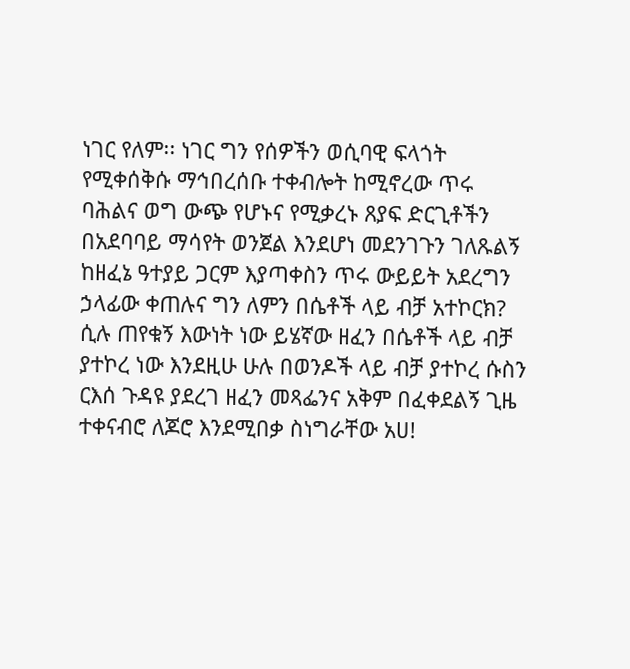ነገር የለም፡፡ ነገር ግን የሰዎችን ወሲባዊ ፍላጎት የሚቀሰቅሱ ማኅበረሰቡ ተቀብሎት ከሚኖረው ጥሩ ባሕልና ወግ ውጭ የሆኑና የሚቃረኑ ጸያፍ ድርጊቶችን በአደባባይ ማሳየት ወንጀል እንደሆነ መደንገጉን ገለጹልኝ ከዘፈኔ ዓተያይ ጋርም እያጣቀስን ጥሩ ውይይት አደረግን ኃላፊው ቀጠሉና ግን ለምን በሴቶች ላይ ብቻ አተኮርክ? ሲሉ ጠየቁኝ እውነት ነው ይሄኛው ዘፈን በሴቶች ላይ ብቻ ያተኮረ ነው እንደዚሁ ሁሉ በወንዶች ላይ ብቻ ያተኮረ ሱስን ርእሰ ጉዳዩ ያደረገ ዘፈን መጻፌንና አቅም በፈቀደልኝ ጊዜ ተቀናብሮ ለጆሮ እንደሚበቃ ስነግራቸው አሀ!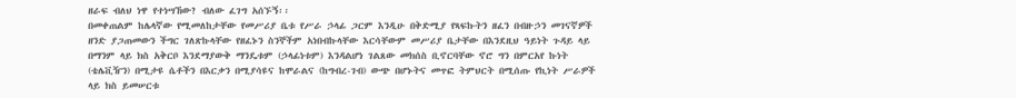ዘራፍ ብለህ ነዋ የተነሣኸው? ብለው ፈገግ አሰኙኝ፡፡
በመቀጠልም ከሌላኛው የሚመለከታቸው የመሥሪያ ቤቱ የሥራ ኃላፊ ጋርም እንዲሁ በቅድሚያ የጻፍኩትን ዘፈን በብዙኃን መገናኛዎች ዘንድ ያጋጠመውን ችግር ገለጽኩላቸው የዘፈኑን ስንኞችም አነበብኩላቸው እርሳቸውም መሥሪያ ቤታቸው በእንደዚህ ዓይነት ጉዳይ ላይ በማንም ላይ ክስ አቅርቦ እንደማያውቅ ማንዴቱም (ኃላፊነቱም) እንዳልሆነ ገልጸው መክሰስ ቢኖርባቸው ኖሮ ግን በምርአየ ኩነት (ቴሌቪዥን) በሚታዩ ሴቶችን በእርቃን በሚያሳዩና ከሞራልና (ከግብረ-ገብ) ውጭ በሆኑትና መጥፎ ትምህርት በሚሰጡ የኪነት ሥራዎች ላይ ክስ ይመሠርቱ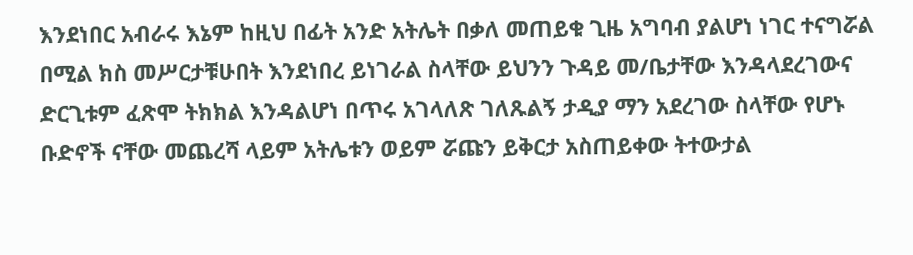እንደነበር አብራሩ እኔም ከዚህ በፊት አንድ አትሌት በቃለ መጠይቁ ጊዜ አግባብ ያልሆነ ነገር ተናግሯል በሚል ክስ መሥርታቹሁበት እንደነበረ ይነገራል ስላቸው ይህንን ጉዳይ መ/ቤታቸው እንዳላደረገውና ድርጊቱም ፈጽሞ ትክክል እንዳልሆነ በጥሩ አገላለጽ ገለጹልኝ ታዲያ ማን አደረገው ስላቸው የሆኑ ቡድኖች ናቸው መጨረሻ ላይም አትሌቱን ወይም ሯጩን ይቅርታ አስጠይቀው ትተውታል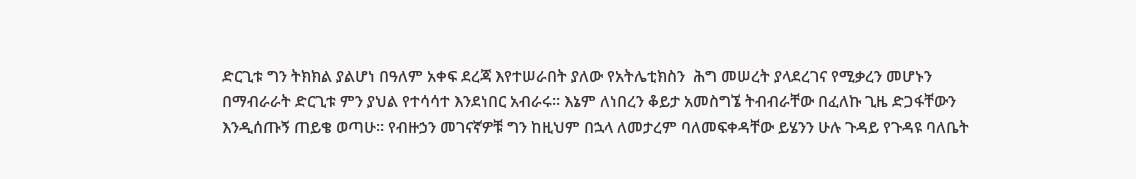ድርጊቱ ግን ትክክል ያልሆነ በዓለም አቀፍ ደረጃ እየተሠራበት ያለው የአትሌቲክስን  ሕግ መሠረት ያላደረገና የሚቃረን መሆኑን በማብራራት ድርጊቱ ምን ያህል የተሳሳተ እንደነበር አብራሩ፡፡ እኔም ለነበረን ቆይታ አመስግኜ ትብብራቸው በፈለኩ ጊዜ ድጋፋቸውን እንዲሰጡኝ ጠይቄ ወጣሁ፡፡ የብዙኃን መገናኛዎቹ ግን ከዚህም በኋላ ለመታረም ባለመፍቀዳቸው ይሄንን ሁሉ ጉዳይ የጉዳዩ ባለቤት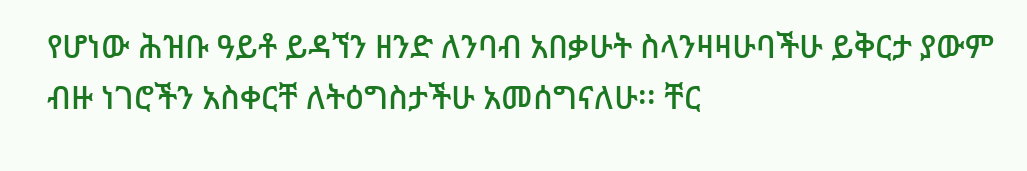የሆነው ሕዝቡ ዓይቶ ይዳኘን ዘንድ ለንባብ አበቃሁት ስላንዛዛሁባችሁ ይቅርታ ያውም ብዙ ነገሮችን አስቀርቸ ለትዕግስታችሁ አመሰግናለሁ፡፡ ቸር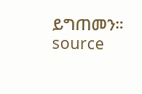ይግጠመን፡፡
source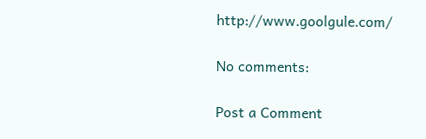http://www.goolgule.com/

No comments:

Post a Comment